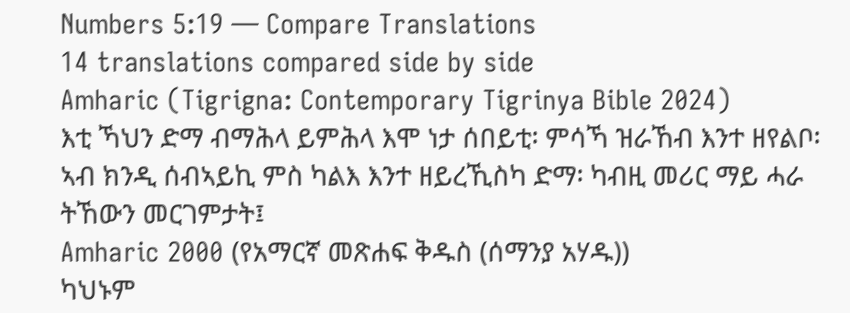Numbers 5:19 — Compare Translations
14 translations compared side by side
Amharic (Tigrigna: Contemporary Tigrinya Bible 2024)
እቲ ኻህን ድማ ብማሕላ ይምሕላ እሞ ነታ ሰበይቲ፡ ምሳኻ ዝራኸብ እንተ ዘየልቦ፡ ኣብ ክንዲ ሰብኣይኪ ምስ ካልእ እንተ ዘይረኺስካ ድማ፡ ካብዚ መሪር ማይ ሓራ ትኸውን መርገምታት፤
Amharic 2000 (የአማርኛ መጽሐፍ ቅዱስ (ሰማንያ አሃዱ))
ካህኑም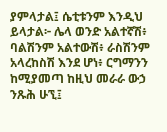ያምላታል፤ ሴቲቱንም እንዲህ ይላታል፦ ሌላ ወንድ አልተኛሽ፥ ባልሽንም አልተውሽ፥ ራስሽንም አላረከስሽ እንደ ሆነ፥ ርግማንን ከሚያመጣ ከዚህ መራራ ውኃ ንጹሕ ሁኚ፤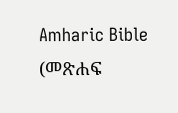Amharic Bible (መጽሐፍ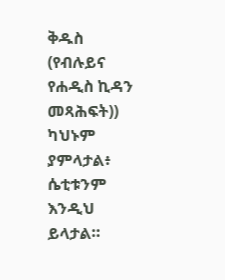ቅዱስ (የብሉይና የሐዲስ ኪዳን መጻሕፍት))
ካህኑም ያምላታል፥ ሴቲቱንም እንዲህ ይላታል።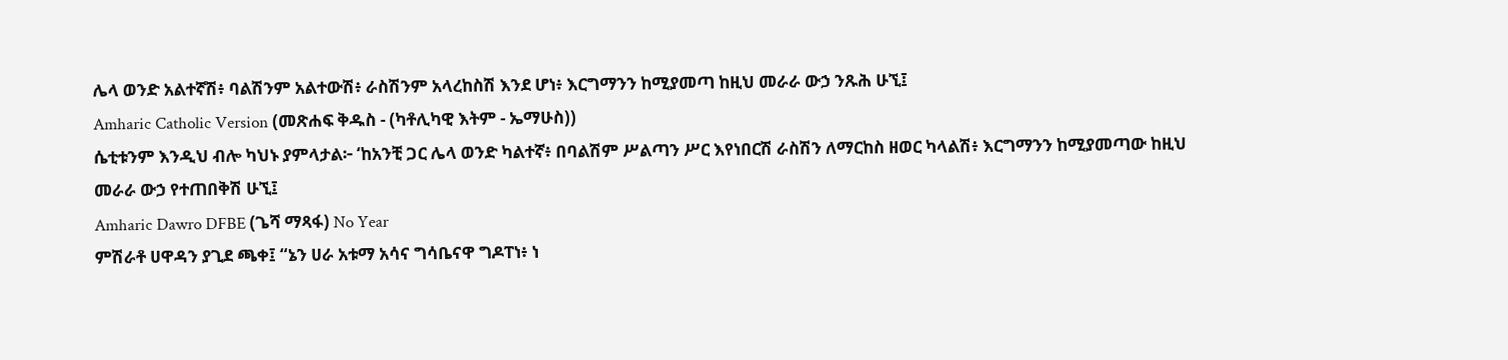ሌላ ወንድ አልተኛሽ፥ ባልሽንም አልተውሽ፥ ራስሽንም አላረከስሽ እንደ ሆነ፥ እርግማንን ከሚያመጣ ከዚህ መራራ ውኃ ንጹሕ ሁኚ፤
Amharic Catholic Version (መጽሐፍ ቅዱስ - (ካቶሊካዊ እትም - ኤማሁስ))
ሴቲቱንም እንዲህ ብሎ ካህኑ ያምላታል፦ ‘ከአንቺ ጋር ሌላ ወንድ ካልተኛ፥ በባልሽም ሥልጣን ሥር እየነበርሽ ራስሽን ለማርከስ ዘወር ካላልሽ፥ እርግማንን ከሚያመጣው ከዚህ መራራ ውኃ የተጠበቅሽ ሁኚ፤
Amharic Dawro DFBE (ጌሻ ማጻፋ) No Year
ምሽራቶ ሀዋዳን ያጊደ ጫቀ፤ “ኔን ሀራ አቱማ አሳና ግሳቤናዋ ግዶፐነ፥ ነ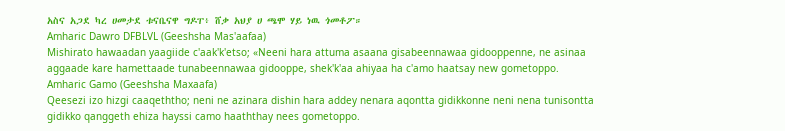አስና አጋደ ካረ ሀመታደ ቱናቤናዋ ግዶፐ፥ ሸቃ አህያ ሀ ጫሞ ሃይ ነዉ ጎመቶፖ።
Amharic Dawro DFBLVL (Geeshsha Mas'aafaa)
Mishirato hawaadan yaagiide c'aak'k'etso; «Neeni hara attuma asaana gisabeennawaa gidooppenne, ne asinaa aggaade kare hamettaade tunabeennawaa gidooppe, shek'k'aa ahiyaa ha c'amo haatsay new gometoppo.
Amharic Gamo (Geeshsha Maxaafa)
Qeesezi izo hizgi caaqeththo; neni ne azinara dishin hara addey nenara aqontta gidikkonne neni nena tunisontta gidikko qanggeth ehiza hayssi camo haaththay nees gometoppo.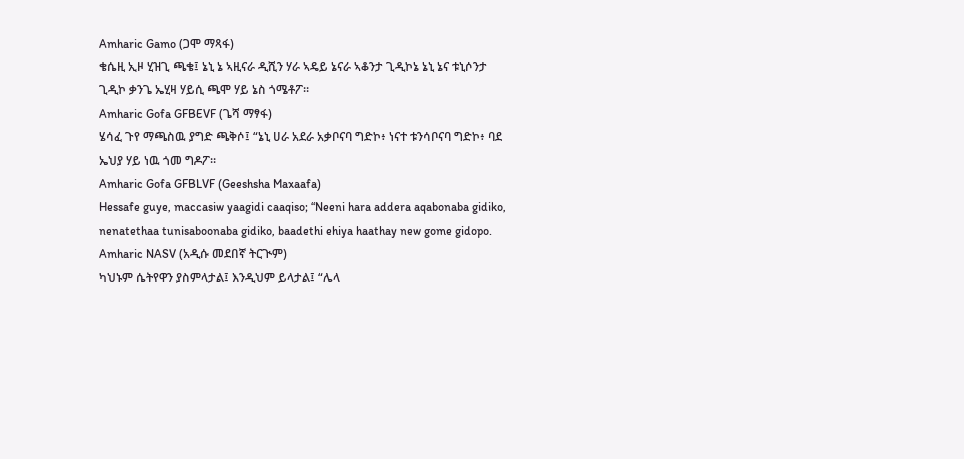Amharic Gamo (ጋሞ ማጻፋ)
ቄሴዚ ኢዞ ሂዝጊ ጫቄ፤ ኔኒ ኔ ኣዚናራ ዲሺን ሃራ ኣዴይ ኔናራ ኣቆንታ ጊዲኮኔ ኔኒ ኔና ቱኒሶንታ ጊዲኮ ቃንጌ ኤሂዛ ሃይሲ ጫሞ ሃይ ኔስ ጎሜቶፖ።
Amharic Gofa GFBEVF (ጌሻ ማፃፋ)
ሄሳፈ ጉየ ማጫስዉ ያግድ ጫቅሶ፤ “ኔኒ ሀራ አደራ አቃቦናባ ግድኮ፥ ነናተ ቱንሳቦናባ ግድኮ፥ ባደ ኤህያ ሃይ ነዉ ጎመ ግዶፖ።
Amharic Gofa GFBLVF (Geeshsha Maxaafa)
Hessafe guye, maccasiw yaagidi caaqiso; “Neeni hara addera aqabonaba gidiko, nenatethaa tunisaboonaba gidiko, baadethi ehiya haathay new gome gidopo.
Amharic NASV (አዲሱ መደበኛ ትርጒም)
ካህኑም ሴትየዋን ያስምላታል፤ እንዲህም ይላታል፤ “ሌላ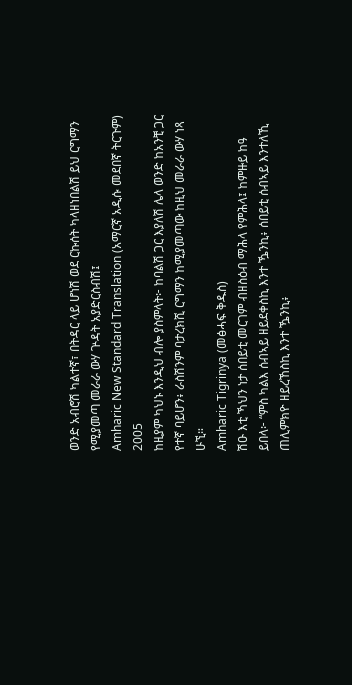ወንድ አብሮሽ ካልተኛ፣ በትዳር ላይ ሆነሽ ወደ ርኩሰት ካላዘነበልሽ ይህ ርግማን የሚያመጣ መራራ ውሃ ጕዳት አያድርስብሽ፤
Amharic New Standard Translation (አማርኛ አዲሱ መደበኛ ትርጉም) 2005
ከዚያም ካህኑ እንዲህ ብሎ ያስምላት፦ ከባልሽ ጋር እያለሽ ሌላ ወንድ ከአንቺ ጋር የተኛ ባይሆን፥ ራስሽንም ባታረክሺ ርግማን ከሚያመጣው ከዚህ መራራ ውሃ ነጻ ሁኚ።
Amharic Tigrinya (መፅሓፍ ቅዱስ)
ሽዑ እቲ ኻህን ነታ ሰበይቲ መርገም ብዘስዕብ ማሕላ የምሕላ፤ ከምዙይ ከዓ ይበላ፦ “ምስ ካልእ ሰብኣይ ዘይደቀስኪ እንተ ዄንኪ፥ ሰበይቲ ሰብኣይ እንተለኺ ጠሊምክዮ ዘይረኸስኪ እንተ ዄንኪ፥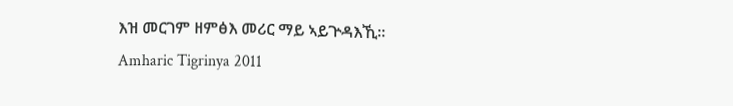እዝ መርገም ዘምፅእ መሪር ማይ ኣይጕዳእኺ።
Amharic Tigrinya 2011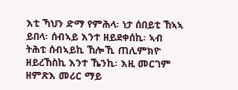እቲ ኻህን ድማ የምሕላ፡ ነታ ሰበይቲ ኸኣኣ ይበላ፡ ሰብኣይ እንተ ዘይደቀሰኪ፡ ኣብ ትሕቲ ሰብኣይኪ ኸሎኺ ጠሊምክዮ ዘይረኸስኪ እንተ ኼንኪ፡ እዚ መርገም ዘምጽእ መሪር ማይ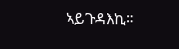ኣይጉዳእኪ።